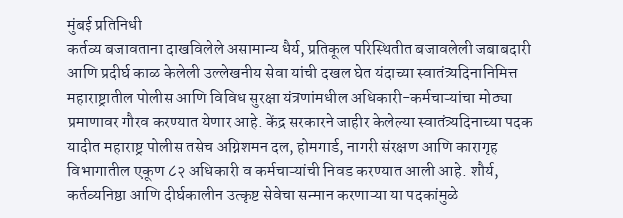मुंबई प्रतिनिधी
कर्तव्य बजावताना दाखविलेले असामान्य धैर्य, प्रतिकूल परिस्थितीत बजावलेली जबाबदारी आणि प्रदीर्घ काळ केलेली उल्लेखनीय सेवा यांची दखल घेत यंदाच्या स्वातंत्र्यदिनानिमित्त महाराष्ट्रातील पोलीस आणि विविध सुरक्षा यंत्रणांमधील अधिकारी-कर्मचाऱ्यांचा मोठ्या प्रमाणावर गौरव करण्यात येणार आहे. केंद्र सरकारने जाहीर केलेल्या स्वातंत्र्यदिनाच्या पदक यादीत महाराष्ट्र पोलीस तसेच अग्निशमन दल, होमगार्ड, नागरी संरक्षण आणि कारागृह विभागातील एकूण ८२ अधिकारी व कर्मचाऱ्यांची निवड करण्यात आली आहे. शौर्य, कर्तव्यनिष्ठा आणि दीर्घकालीन उत्कृष्ट सेवेचा सन्मान करणाऱ्या या पदकांमुळे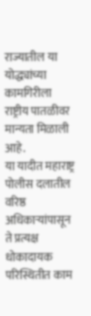राज्यातील या योद्ध्यांच्या कामगिरीला राष्ट्रीय पातळीवर मान्यता मिळाली आहे.
या यादीत महाराष्ट्र पोलीस दलातील वरिष्ठ अधिकाऱ्यांपासून ते प्रत्यक्ष धोकादायक परिस्थितीत काम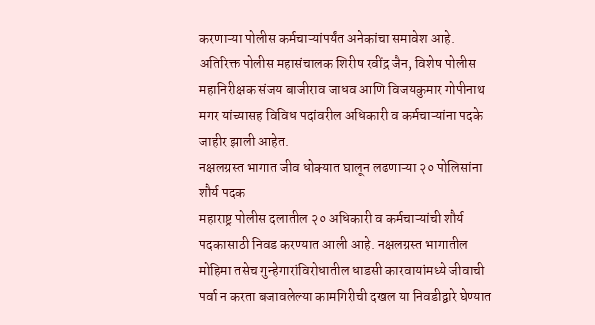करणाऱ्या पोलीस कर्मचाऱ्यांपर्यंत अनेकांचा समावेश आहे. अतिरिक्त पोलीस महासंचालक शिरीष रवींद्र जैन, विशेष पोलीस महानिरीक्षक संजय बाजीराव जाधव आणि विजयकुमार गोपीनाथ मगर यांच्यासह विविध पदांवरील अधिकारी व कर्मचाऱ्यांना पदके जाहीर झाली आहेत.
नक्षलग्रस्त भागात जीव धोक्यात घालून लढणाऱ्या २० पोलिसांना शौर्य पदक
महाराष्ट्र पोलीस दलातील २० अधिकारी व कर्मचाऱ्यांची शौर्य पदकासाठी निवड करण्यात आली आहे. नक्षलग्रस्त भागातील मोहिमा तसेच गुन्हेगारांविरोधातील धाडसी कारवायांमध्ये जीवाची पर्वा न करता बजावलेल्या कामगिरीची दखल या निवडीद्वारे घेण्यात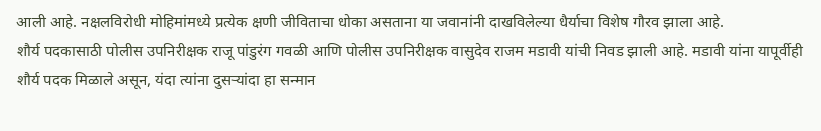आली आहे. नक्षलविरोधी मोहिमांमध्ये प्रत्येक क्षणी जीविताचा धोका असताना या जवानांनी दाखविलेल्या धैर्याचा विशेष गौरव झाला आहे.
शौर्य पदकासाठी पोलीस उपनिरीक्षक राजू पांडुरंग गवळी आणि पोलीस उपनिरीक्षक वासुदेव राजम मडावी यांची निवड झाली आहे. मडावी यांना यापूर्वीही शौर्य पदक मिळाले असून, यंदा त्यांना दुसऱ्यांदा हा सन्मान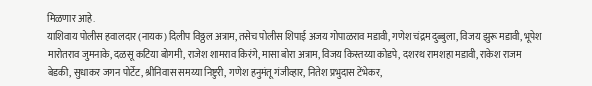मिळणार आहे.
याशिवाय पोलीस हवालदार (नायक) दिलीप विठ्ठल अत्राम, तसेच पोलीस शिपाई अजय गोपाळराव मडावी, गणेश चंद्रम दुब्बुला, विजय झुरू मडावी, भूपेश मारोतराव जुमनाके, दळसू कटिया बोगमी, राजेश शामराव किरंगे, मासा बोरा अत्राम, विजय किस्तय्या कोडपे, दशरथ रामशहा मडावी, राकेश राजम बेडकी, सुधाकर जगन पोर्टेट, श्रीनिवास समय्या निष्टुरी, गणेश हनुमंतू गंजीव्हार, नितेश प्रभुदास टेंभेकर,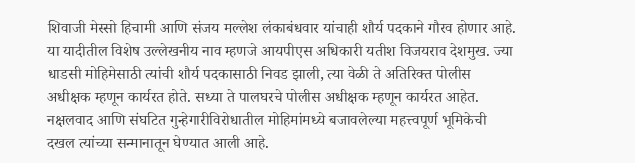शिवाजी मेस्सो हिचामी आणि संजय मल्लेश लंकाबंधवार यांचाही शौर्य पदकाने गौरव होणार आहे.
या यादीतील विशेष उल्लेखनीय नाव म्हणजे आयपीएस अधिकारी यतीश विजयराव देशमुख. ज्या धाडसी मोहिमेसाठी त्यांची शौर्य पदकासाठी निवड झाली, त्या वेळी ते अतिरिक्त पोलीस अधीक्षक म्हणून कार्यरत होते. सध्या ते पालघरचे पोलीस अधीक्षक म्हणून कार्यरत आहेत. नक्षलवाद आणि संघटित गुन्हेगारीविरोधातील मोहिमांमध्ये बजावलेल्या महत्त्वपूर्ण भूमिकेची दखल त्यांच्या सन्मानातून घेण्यात आली आहे.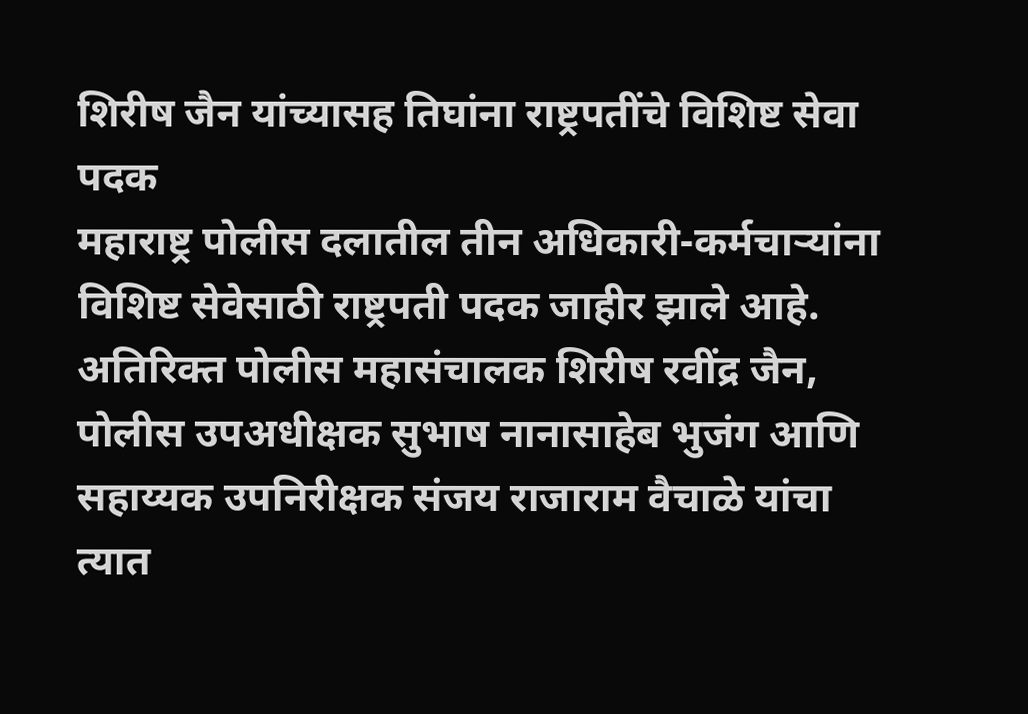शिरीष जैन यांच्यासह तिघांना राष्ट्रपतींचे विशिष्ट सेवा पदक
महाराष्ट्र पोलीस दलातील तीन अधिकारी-कर्मचाऱ्यांना विशिष्ट सेवेसाठी राष्ट्रपती पदक जाहीर झाले आहे. अतिरिक्त पोलीस महासंचालक शिरीष रवींद्र जैन, पोलीस उपअधीक्षक सुभाष नानासाहेब भुजंग आणि सहाय्यक उपनिरीक्षक संजय राजाराम वैचाळे यांचा त्यात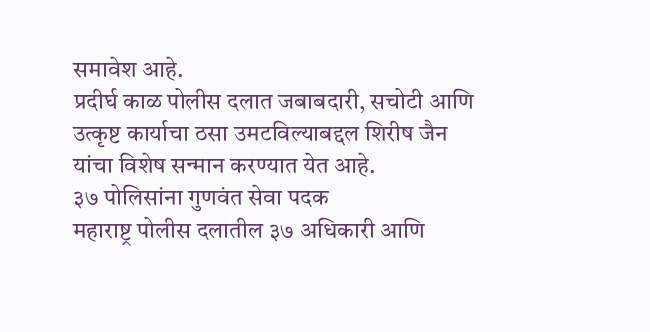समावेश आहे.
प्रदीर्घ काळ पोलीस दलात जबाबदारी, सचोटी आणि उत्कृष्ट कार्याचा ठसा उमटविल्याबद्दल शिरीष जैन यांचा विशेष सन्मान करण्यात येत आहे.
३७ पोलिसांना गुणवंत सेवा पदक
महाराष्ट्र पोलीस दलातील ३७ अधिकारी आणि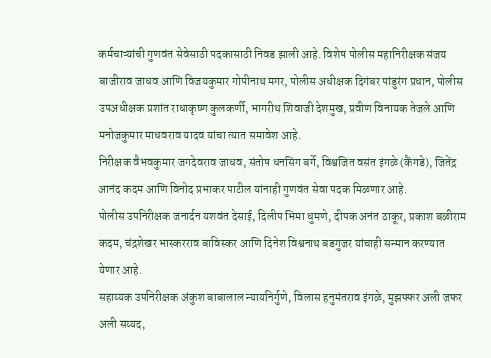कर्मचाऱ्यांची गुणवंत सेवेसाठी पदकासाठी निवड झाली आहे. विशेष पोलीस महानिरीक्षक संजय बाजीराव जाधव आणि विजयकुमार गोपीनाथ मगर, पोलीस अधीक्षक दिगंबर पांडुरंग प्रधान, पोलीस उपअधीक्षक प्रशांत राधाकृष्ण कुलकर्णी, भागरीथ शिवाजी देशमुख, प्रवीण विनायक तेजले आणि मनोजकुमार माधवराव यादव यांचा त्यात समावेश आहे.
निरीक्षक वैभवकुमार जगदेवराव जाधव, संतोष धनसिंग बर्गे, विश्वजित वसंत इंगळे (कैंगडे), जितेंद्र आनंद कदम आणि विनोद प्रभाकर पाटील यांनाही गुणवंत सेवा पदक मिळणार आहे.
पोलीस उपनिरीक्षक जनार्दन यशवंत देसाई, दिलीप भिमा धुमणे, दीपक अनंत ठाकूर, प्रकाश बळीराम कदम, चंद्रशेखर भास्करराव बाविस्कर आणि दिनेश विश्वनाथ बडगुजर यांचाही सन्मान करण्यात येणार आहे.
सहाय्यक उपनिरीक्षक अंकुश बाबालाल न्यायनिर्गुणे, विलास हनुमंतराव इंगळे, मुझफ्फर अली जफर अली सय्यद,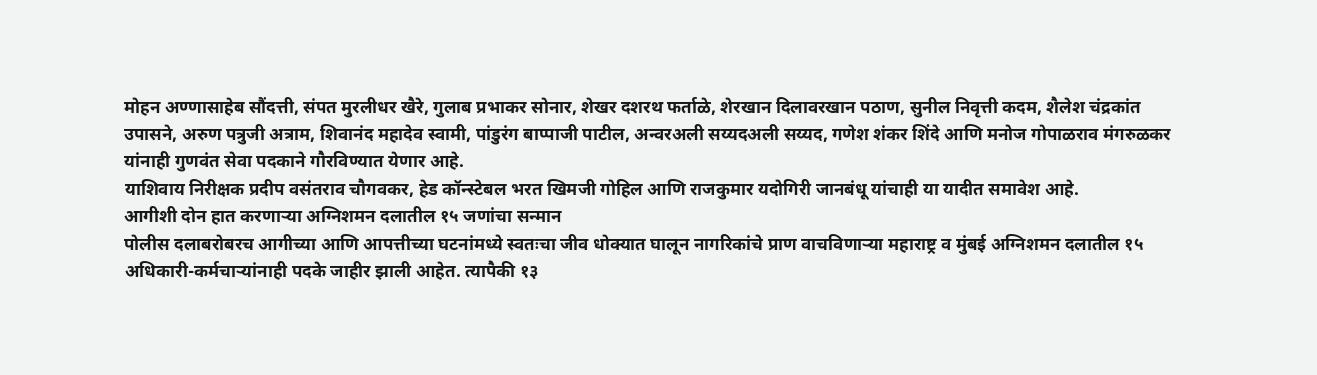मोहन अण्णासाहेब सौंदत्ती, संपत मुरलीधर खैरे, गुलाब प्रभाकर सोनार, शेखर दशरथ फर्ताळे, शेरखान दिलावरखान पठाण, सुनील निवृत्ती कदम, शैलेश चंद्रकांत उपासने, अरुण पत्रुजी अत्राम, शिवानंद महादेव स्वामी, पांडुरंग बाप्पाजी पाटील, अन्वरअली सय्यदअली सय्यद, गणेश शंकर शिंदे आणि मनोज गोपाळराव मंगरुळकर यांनाही गुणवंत सेवा पदकाने गौरविण्यात येणार आहे.
याशिवाय निरीक्षक प्रदीप वसंतराव चौगवकर, हेड कॉन्स्टेबल भरत खिमजी गोहिल आणि राजकुमार यदोगिरी जानबंधू यांचाही या यादीत समावेश आहे.
आगीशी दोन हात करणाऱ्या अग्निशमन दलातील १५ जणांचा सन्मान
पोलीस दलाबरोबरच आगीच्या आणि आपत्तीच्या घटनांमध्ये स्वतःचा जीव धोक्यात घालून नागरिकांचे प्राण वाचविणाऱ्या महाराष्ट्र व मुंबई अग्निशमन दलातील १५ अधिकारी-कर्मचाऱ्यांनाही पदके जाहीर झाली आहेत. त्यापैकी १३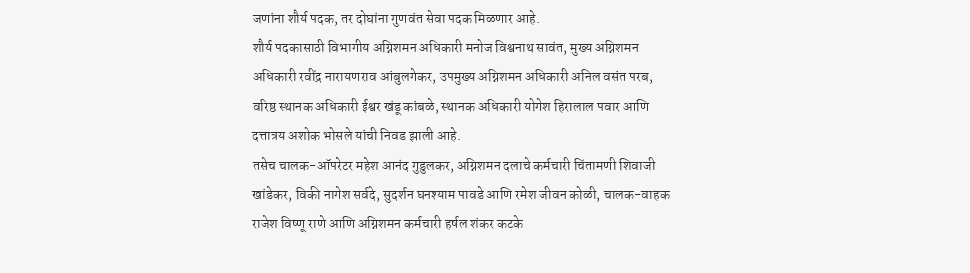जणांना शौर्य पदक, तर दोघांना गुणवंत सेवा पदक मिळणार आहे.
शौर्य पदकासाठी विभागीय अग्निशमन अधिकारी मनोज विश्वनाथ सावंत, मुख्य अग्निशमन अधिकारी रवींद्र नारायणराव आंबुलगेकर, उपमुख्य अग्निशमन अधिकारी अनिल वसंत परब, वरिष्ठ स्थानक अधिकारी ईश्वर खंडू कांबळे, स्थानक अधिकारी योगेश हिरालाल पवार आणि दत्तात्रय अशोक भोसले यांची निवड झाली आहे.
तसेच चालक-ऑपरेटर महेश आनंद गुडुलकर, अग्निशमन दलाचे कर्मचारी चिंतामणी शिवाजी खांडेकर, विकी नागेश सर्वदे, सुदर्शन घनश्याम पावडे आणि रमेश जीवन कोळी, चालक-वाहक राजेश विष्णू राणे आणि अग्निशमन कर्मचारी हर्षल शंकर कटके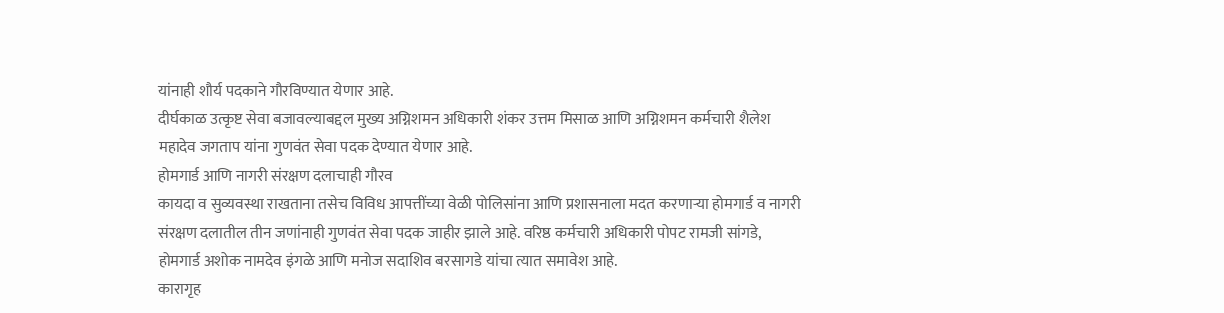यांनाही शौर्य पदकाने गौरविण्यात येणार आहे.
दीर्घकाळ उत्कृष्ट सेवा बजावल्याबद्दल मुख्य अग्निशमन अधिकारी शंकर उत्तम मिसाळ आणि अग्निशमन कर्मचारी शैलेश महादेव जगताप यांना गुणवंत सेवा पदक देण्यात येणार आहे.
होमगार्ड आणि नागरी संरक्षण दलाचाही गौरव
कायदा व सुव्यवस्था राखताना तसेच विविध आपत्तींच्या वेळी पोलिसांना आणि प्रशासनाला मदत करणाऱ्या होमगार्ड व नागरी संरक्षण दलातील तीन जणांनाही गुणवंत सेवा पदक जाहीर झाले आहे. वरिष्ठ कर्मचारी अधिकारी पोपट रामजी सांगडे, होमगार्ड अशोक नामदेव इंगळे आणि मनोज सदाशिव बरसागडे यांचा त्यात समावेश आहे.
कारागृह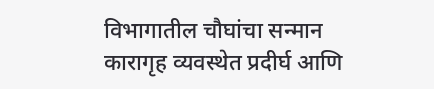विभागातील चौघांचा सन्मान
कारागृह व्यवस्थेत प्रदीर्घ आणि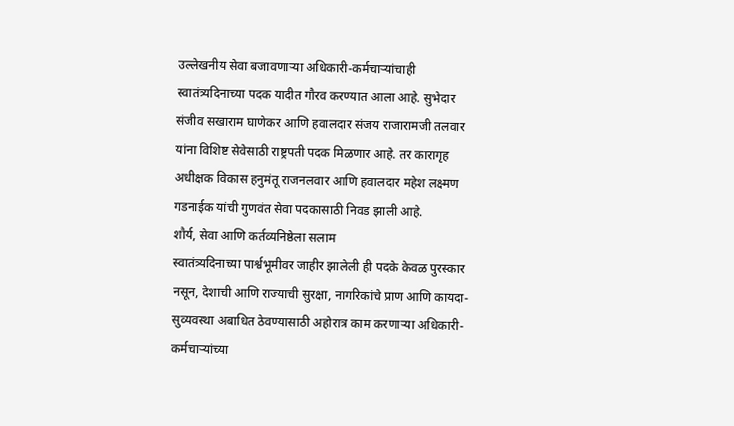उल्लेखनीय सेवा बजावणाऱ्या अधिकारी-कर्मचाऱ्यांचाही स्वातंत्र्यदिनाच्या पदक यादीत गौरव करण्यात आला आहे. सुभेदार संजीव सखाराम घाणेकर आणि हवालदार संजय राजारामजी तलवार यांना विशिष्ट सेवेसाठी राष्ट्रपती पदक मिळणार आहे. तर कारागृह अधीक्षक विकास हनुमंतू राजनलवार आणि हवालदार महेश लक्ष्मण गडनाईक यांची गुणवंत सेवा पदकासाठी निवड झाली आहे.
शौर्य, सेवा आणि कर्तव्यनिष्ठेला सलाम
स्वातंत्र्यदिनाच्या पार्श्वभूमीवर जाहीर झालेली ही पदके केवळ पुरस्कार नसून, देशाची आणि राज्याची सुरक्षा, नागरिकांचे प्राण आणि कायदा-सुव्यवस्था अबाधित ठेवण्यासाठी अहोरात्र काम करणाऱ्या अधिकारी-कर्मचाऱ्यांच्या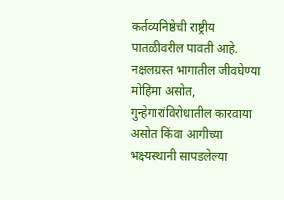कर्तव्यनिष्ठेची राष्ट्रीय पातळीवरील पावती आहे. नक्षलग्रस्त भागातील जीवघेण्या मोहिमा असोत, गुन्हेगारांविरोधातील कारवाया असोत किंवा आगीच्या भक्ष्यस्थानी सापडलेल्या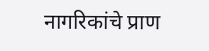नागरिकांचे प्राण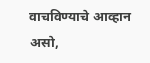वाचविण्याचे आव्हान असो,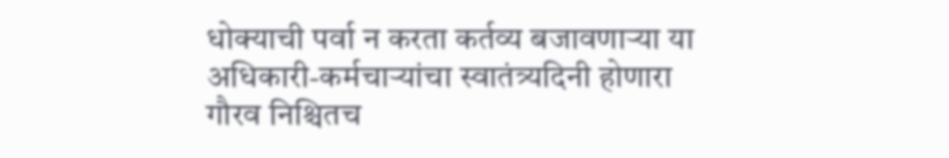धोक्याची पर्वा न करता कर्तव्य बजावणाऱ्या या अधिकारी-कर्मचाऱ्यांचा स्वातंत्र्यदिनी होणारा गौरव निश्चितच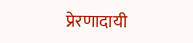प्रेरणादायी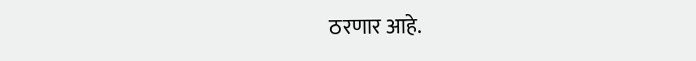ठरणार आहे.